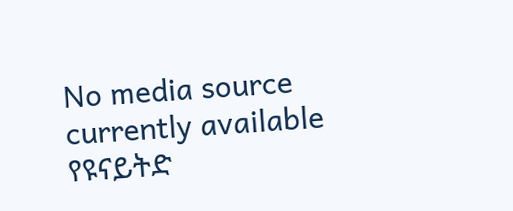No media source currently available
የዩናይትድ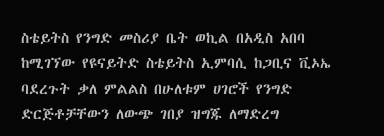ስቴይትስ የንግድ መስሪያ ቤት ወኪል በአዲስ አበባ ከሚገኘው የዩናይትድ ስቴይትስ ኢምባሲ ከጋቢና ቪኦኤ ባደረጉት ቃለ ምልልስ በሁለቱም ሀገሮች የንግድ ድርጅቶቻቸውን ለውጭ ገበያ ዝግጁ ለማድረግ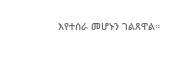እየተሰራ መሆኑን ገልጸዋል።